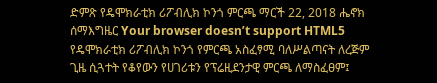ድምጽ የዴሞክራቲክ ሪፖብሊክ ኮንጎ ምርጫ ማርች 22, 2018 ሔኖክ ሰማእግዜር Your browser doesn’t support HTML5 የዴሞክራቲክ ሪፖብሊክ ኮንጎ የምርጫ አስፈፃሚ ባለሥልጣናት ለረጅም ጊዜ ሲጓተት የቆየውን የሀገሪቱን የፕሬዚደንታዊ ምርጫ ለማስፈፀም፤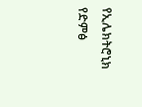የኢሌክትሮኒክ የድምፅ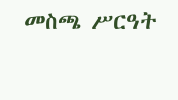መስጫ ሥርዓት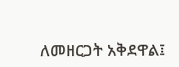ለመዘርጋት አቅደዋል፤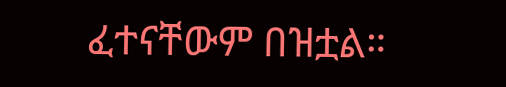ፈተናቸውም በዝቷል።